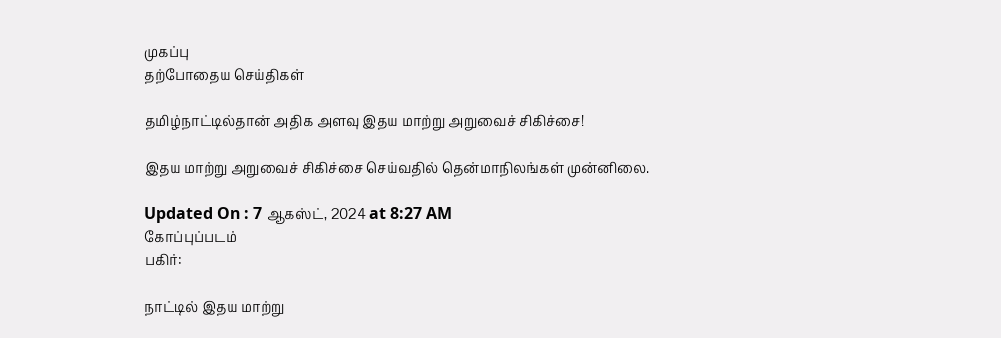முகப்பு
தற்போதைய செய்திகள்

தமிழ்நாட்டில்தான் அதிக அளவு இதய மாற்று அறுவைச் சிகிச்சை!

இதய மாற்று அறுவைச் சிகிச்சை செய்வதில் தென்மாநிலங்கள் முன்னிலை.

Updated On : 7 ஆகஸ்ட், 2024 at 8:27 AM
கோப்புப்படம்
பகிர்:

நாட்டில் இதய மாற்று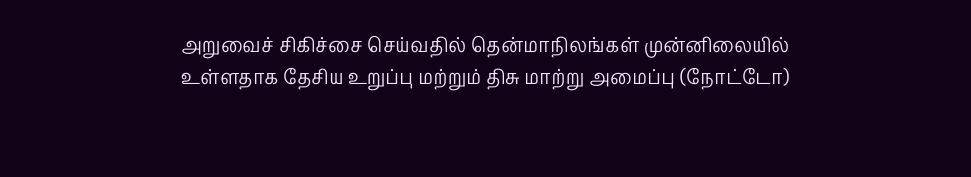அறுவைச் சிகிச்சை செய்வதில் தென்மாநிலங்கள் முன்னிலையில் உள்ளதாக தேசிய உறுப்பு மற்றும் திசு மாற்று அமைப்பு (நோட்டோ)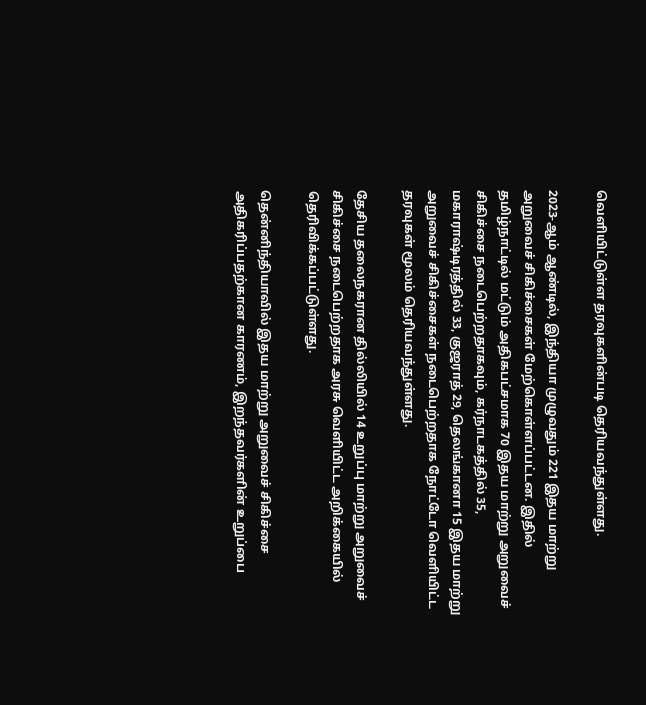வெளியிட்டுள்ள தரவுகளின்படி தெரியவந்துள்ளது.

2023-ஆம் ஆண்டில், இந்தியா முழுவதும் 221 இதய மாற்று அறுவைச் சிகிச்சைகள் மேற்கொள்ளப்பட்டன. இதில் தமிழ்நாட்டில் மட்டும் அதிகபட்சமாக 70 இதய மாற்று அறுவைச் சிகிச்சை நடைபெற்றதாகவும், கர்நாடகத்தில் 35, மகாராஷ்டிரத்தில் 33, குஜராத் 29, தெலங்கானா 15 இதய மாற்று அறுவைச் சிகிச்சைகள் நடைபெற்றதாக நோட்டோ வெளியிட்ட தரவுகள் மூலம் தெரியவந்துள்ளது.

தேசிய தலைநகரான தில்லியில் 14 உறுப்பு மாற்று அறுவைச் சிகிச்சை நடைபெற்றதாக அரசு வெளியிட்ட அறிக்கையில் தெரிவிக்கப்பட்டுள்ளது.

தென்னிந்தியாவில் இதய மாற்று அறுவைச் சிகிச்சை அதிகரிப்பதற்கான காரணம், இறந்தவர்களின் உறுப்பை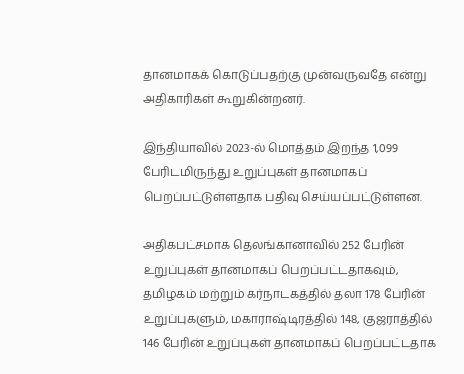தானமாகக் கொடுப்பதற்கு முன்வருவதே என்று அதிகாரிகள் கூறுகின்றனர்.

இந்தியாவில் 2023-ல் மொத்தம் இறந்த 1,099 பேரிடமிருந்து உறுப்புகள் தானமாகப் பெறப்பட்டுள்ளதாக பதிவு செய்யப்பட்டுள்ளன.

அதிகபட்சமாக தெலங்கானாவில் 252 பேரின் உறுப்புகள் தானமாகப் பெறப்பட்டதாகவும், தமிழகம் மற்றும் கர்நாடகத்தில் தலா 178 பேரின் உறுப்புகளும், மகாராஷ்டிரத்தில் 148, குஜராத்தில் 146 பேரின் உறுப்புகள் தானமாகப் பெறப்பட்டதாக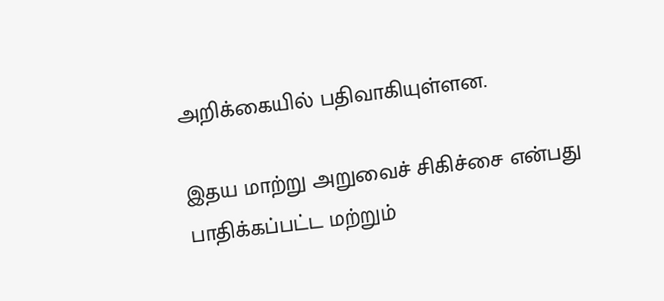அறிக்கையில் பதிவாகியுள்ளன.

இதய மாற்று அறுவைச் சிகிச்சை என்பது பாதிக்கப்பட்ட மற்றும்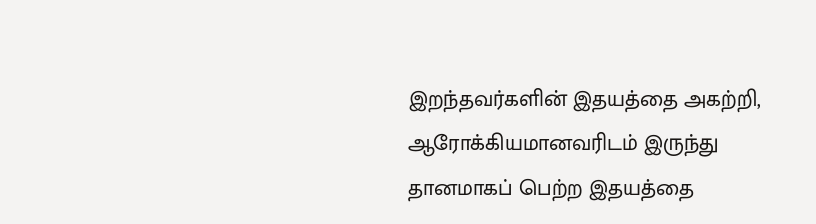இறந்தவர்களின் இதயத்தை அகற்றி, ஆரோக்கியமானவரிடம் இருந்து தானமாகப் பெற்ற இதயத்தை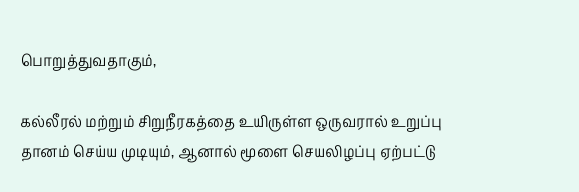பொறுத்துவதாகும்,

கல்லீரல் மற்றும் சிறுநீரகத்தை உயிருள்ள ஒருவரால் உறுப்பு தானம் செய்ய முடியும், ஆனால் மூளை செயலிழப்பு ஏற்பட்டு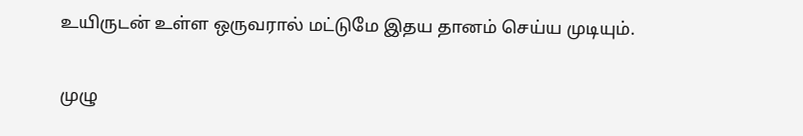உயிருடன் உள்ள ஒருவரால் மட்டுமே இதய தானம் செய்ய முடியும்.

முழு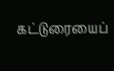கட்டுரையைப்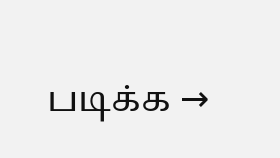படிக்க →